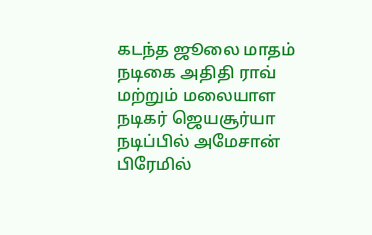கடந்த ஜூலை மாதம் நடிகை அதிதி ராவ் மற்றும் மலையாள நடிகர் ஜெயசூர்யா நடிப்பில் அமேசான் பிரேமில்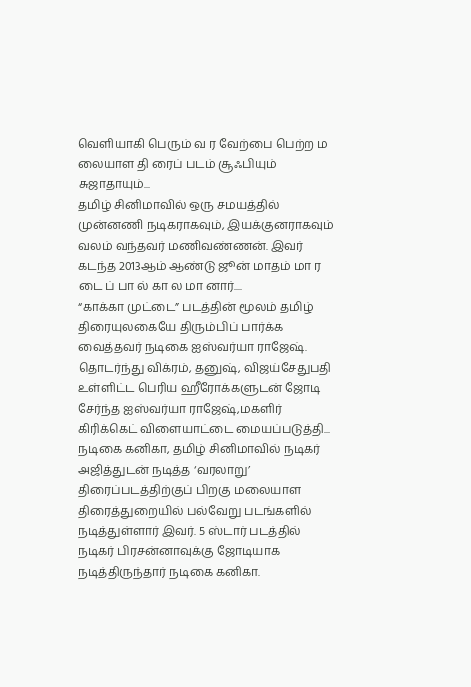வெளியாகி பெரும் வ ர வேற்பை பெற்ற ம லையாள தி ரைப் படம் சூஃபியும் சுஜாதாயும்...
தமிழ் சினிமாவில் ஒரு சமயத்தில் முன்னணி நடிகராகவும், இயக்குனராகவும் வலம் வந்தவர் மணிவண்ணன். இவர் கடந்த 2013ஆம் ஆண்டு ஜூன் மாதம் மா ர டை ப் பா ல் கா ல மா னார்....
“காக்கா முட்டை” படத்தின் மூலம் தமிழ் திரையுலகையே திரும்பிப் பார்க்க வைத்தவர் நடிகை ஐஸ்வர்யா ராஜேஷ். தொடர்ந்து விக்ரம், தனுஷ், விஜய்சேதுபதி உள்ளிட்ட பெரிய ஹீரோக்களுடன் ஜோடி சேர்ந்த ஐஸ்வர்யா ராஜேஷ்,மகளிர் கிரிக்கெட் விளையாட்டை மையப்படுத்தி...
நடிகை கனிகா, தமிழ் சினிமாவில் நடிகர் அஜித்துடன் நடித்த ‘வரலாறு’ திரைப்படத்திற்குப் பிறகு மலையாள திரைத்துறையில் பல்வேறு படங்களில் நடித்துள்ளார் இவர். 5 ஸ்டார் படத்தில் நடிகர் பிரசன்னாவுக்கு ஜோடியாக நடித்திருந்தார் நடிகை கனிகா.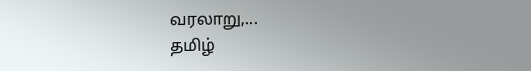வரலாறு,...
தமிழ்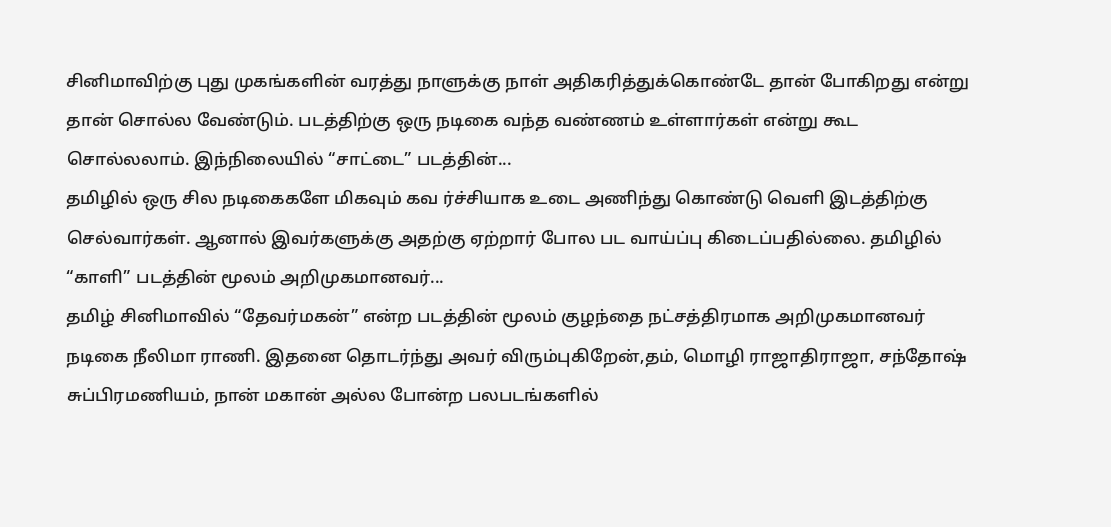சினிமாவிற்கு புது முகங்களின் வரத்து நாளுக்கு நாள் அதிகரித்துக்கொண்டே தான் போகிறது என்று தான் சொல்ல வேண்டும். படத்திற்கு ஒரு நடிகை வந்த வண்ணம் உள்ளார்கள் என்று கூட சொல்லலாம். இந்நிலையில் “சாட்டை” படத்தின்...
தமிழில் ஒரு சில நடிகைகளே மிகவும் கவ ர்ச்சியாக உடை அணிந்து கொண்டு வெளி இடத்திற்கு செல்வார்கள். ஆனால் இவர்களுக்கு அதற்கு ஏற்றார் போல பட வாய்ப்பு கிடைப்பதில்லை. தமிழில் “காளி” படத்தின் மூலம் அறிமுகமானவர்...
தமிழ் சினிமாவில் “தேவர்மகன்” என்ற படத்தின் மூலம் குழந்தை நட்சத்திரமாக அறிமுகமானவர் நடிகை நீலிமா ராணி. இதனை தொடர்ந்து அவர் விரும்புகிறேன்,தம், மொழி ராஜாதிராஜா, சந்தோஷ் சுப்பிரமணியம், நான் மகான் அல்ல போன்ற பலபடங்களில்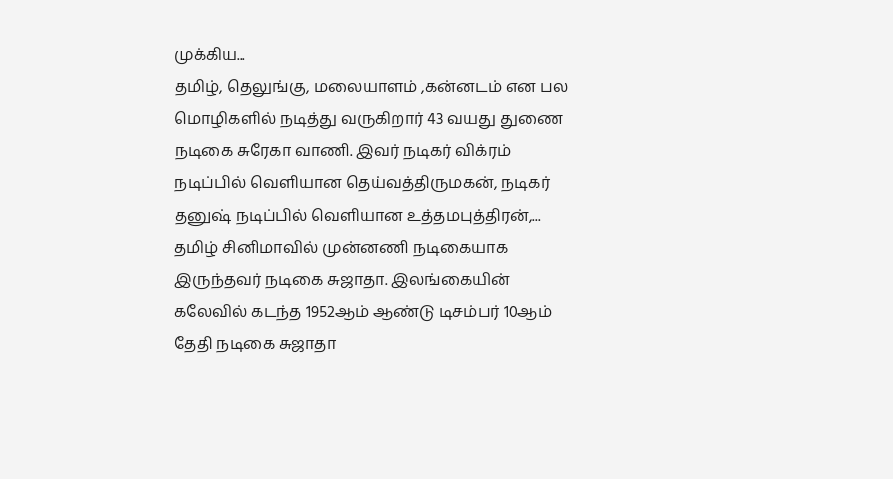முக்கிய...
தமிழ், தெலுங்கு, மலையாளம் ,கன்னடம் என பல மொழிகளில் நடித்து வருகிறார் 43 வயது துணை நடிகை சுரேகா வாணி. இவர் நடிகர் விக்ரம் நடிப்பில் வெளியான தெய்வத்திருமகன், நடிகர் தனுஷ் நடிப்பில் வெளியான உத்தமபுத்திரன்,...
தமிழ் சினிமாவில் முன்னணி நடிகையாக இருந்தவர் நடிகை சுஜாதா. இலங்கையின் கலேவில் கடந்த 1952ஆம் ஆண்டு டிசம்பர் 10ஆம் தேதி நடிகை சுஜாதா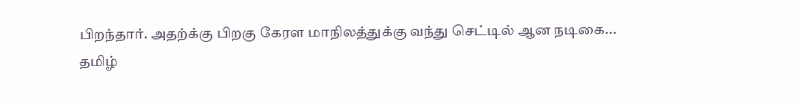பிறந்தார். அதற்க்கு பிறகு கேரள மாநிலத்துக்கு வந்து செட்டில் ஆன நடிகை...
தமிழ்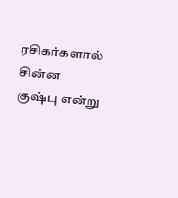ரசிகர்களால் சின்ன குஷ்பு என்று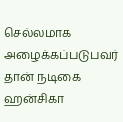செல்லமாக அழைக்கப்படுபவர் தான் நடிகை ஹன்சிகா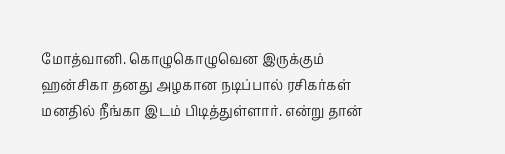மோத்வானி. கொழுகொழுவென இருக்கும் ஹன்சிகா தனது அழகான நடிப்பால் ரசிகர்கள் மனதில் நீங்கா இடம் பிடித்துள்ளார். என்று தான்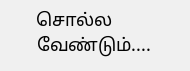சொல்ல வேண்டும்....